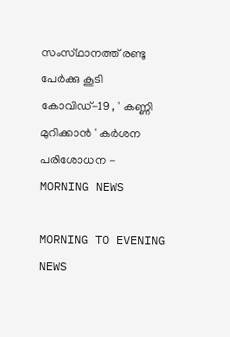സംസ്‌ഥാനത്ത്‌ രണ്ടു പേര്‍ക്കു കൂടി കോവിഡ്‌-19 , ' കണ്ണി മുറിക്കാന്‍ ' കര്‍ശന പരിശോധന - MORNING NEWS

MORNING TO EVENING NEWS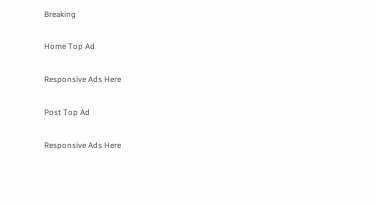Breaking

Home Top Ad

Responsive Ads Here

Post Top Ad

Responsive Ads Here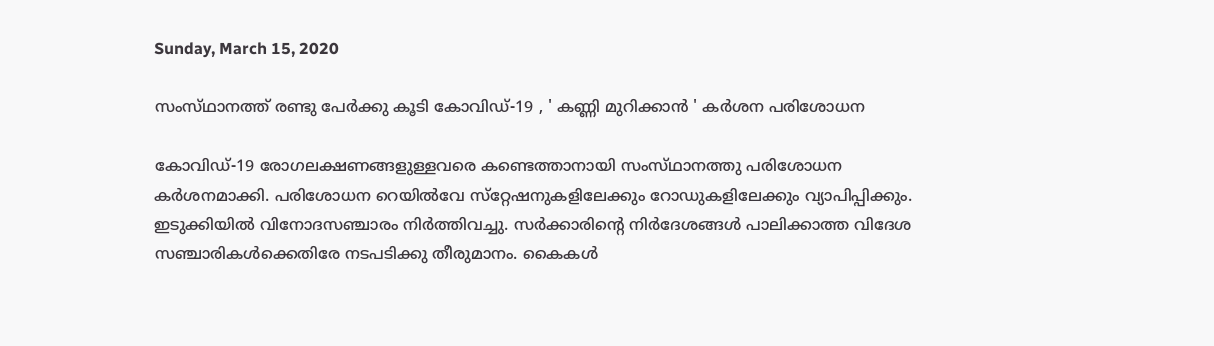Sunday, March 15, 2020

സംസ്‌ഥാനത്ത്‌ രണ്ടു പേര്‍ക്കു കൂടി കോവിഡ്‌-19 , ' കണ്ണി മുറിക്കാന്‍ ' കര്‍ശന പരിശോധന

കോവിഡ്‌-19 രോഗലക്ഷണങ്ങളുള്ളവരെ കണ്ടെത്താനായി സംസ്‌ഥാനത്തു പരിശോധന കര്‍ശനമാക്കി. പരിശോധന റെയില്‍വേ സ്‌റ്റേഷനുകളിലേക്കും റോഡുകളിലേക്കും വ്യാപിപ്പിക്കും. ഇടുക്കിയില്‍ വിനോദസഞ്ചാരം നിര്‍ത്തിവച്ചു. സര്‍ക്കാരിന്റെ നിര്‍ദേശങ്ങള്‍ പാലിക്കാത്ത വിദേശ സഞ്ചാരികള്‍ക്കെതിരേ നടപടിക്കു തീരുമാനം. കൈകള്‍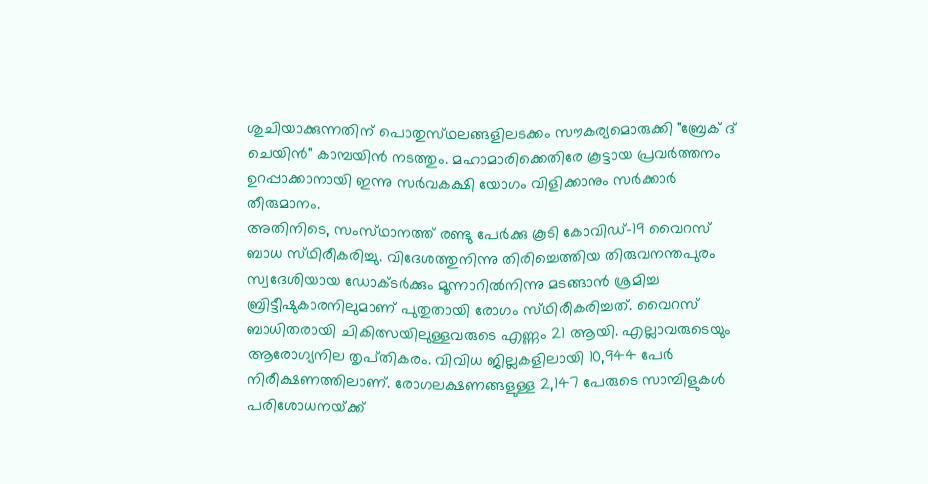ശുചിയാക്കുന്നതിന്‌ പൊതുസ്‌ഥലങ്ങളിലടക്കം സൗകര്യമൊരുക്കി "ബ്രേക്‌ ദ്‌ ചെയിന്‍" കാമ്പയിന്‍ നടത്തും. മഹാമാരിക്കെതിരേ കൂട്ടായ പ്രവര്‍ത്തനം ഉറപ്പാക്കാനായി ഇന്നു സര്‍വകക്ഷി യോഗം വിളിക്കാനും സര്‍ക്കാര്‍ തീരുമാനം.
അതിനിടെ, സംസ്‌ഥാനത്ത്‌ രണ്ടു പേര്‍ക്കു കൂടി കോവിഡ്‌-19 വൈറസ്‌ ബാധ സ്‌ഥിരീകരിച്ചു. വിദേശത്തുനിന്നു തിരിച്ചെത്തിയ തിരുവനന്തപുരം സ്വദേശിയായ ഡോക്‌ടര്‍ക്കും മൂന്നാറില്‍നിന്നു മടങ്ങാന്‍ ശ്രമിച്ച ബ്രിട്ടീഷുകാരനിലുമാണ്‌ പുതുതായി രോഗം സ്‌ഥിരീകരിച്ചത്‌. വൈറസ്‌ ബാധിതരായി ചികിത്സയിലുള്ളവരുടെ എണ്ണം 21 ആയി. എല്ലാവരുടെയും ആരോഗ്യനില തൃപ്‌തികരം. വിവിധ ജില്ലകളിലായി 10,944 പേര്‍ നിരീക്ഷണത്തിലാണ്‌. രോഗലക്ഷണങ്ങളുള്ള 2,147 പേരുടെ സാമ്പിളുകള്‍ പരിശോധനയ്‌ക്ക്‌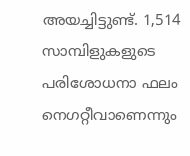അയച്ചിട്ടുണ്ട്‌. 1,514 സാമ്പിളുകളുടെ പരിശോധനാ ഫലം നെഗറ്റീവാണെന്നും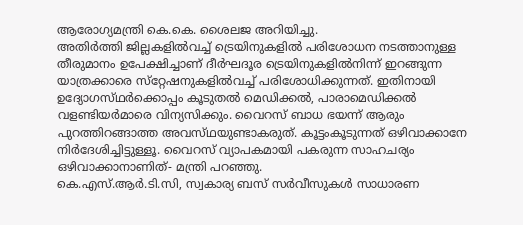ആരോഗ്യമന്ത്രി കെ.കെ. ശൈലജ അറിയിച്ചു.
അതിര്‍ത്തി ജില്ലകളില്‍വച്ച്‌ ട്രെയിനുകളില്‍ പരിശോധന നടത്താനുള്ള തീരുമാനം ഉപേക്ഷിച്ചാണ്‌ ദീര്‍ഘദൂര ട്രെയിനുകളില്‍നിന്ന്‌ ഇറങ്ങുന്ന യാത്രക്കാരെ സ്‌റ്റേഷനുകളില്‍വച്ച്‌ പരിശോധിക്കുന്നത്‌. ഇതിനായി ഉദ്യോഗസ്‌ഥര്‍ക്കൊപ്പം കൂടുതല്‍ മെഡിക്കല്‍, പാരാമെഡിക്കല്‍ വളണ്ടിയര്‍മാരെ വിന്യസിക്കും. വൈറസ്‌ ബാധ ഭയന്ന്‌ ആരും പുറത്തിറങ്ങാത്ത അവസ്‌ഥയുണ്ടാകരുത്‌. കൂട്ടംകൂടുന്നത്‌ ഒഴിവാക്കാനേ നിര്‍ദേശിച്ചിട്ടുള്ളൂ. വൈറസ്‌ വ്യാപകമായി പകരുന്ന സാഹചര്യം ഒഴിവാക്കാനാണിത്‌- മന്ത്രി പറഞ്ഞു.
കെ.എസ്‌.ആര്‍.ടി.സി, സ്വകാര്യ ബസ്‌ സര്‍വീസുകള്‍ സാധാരണ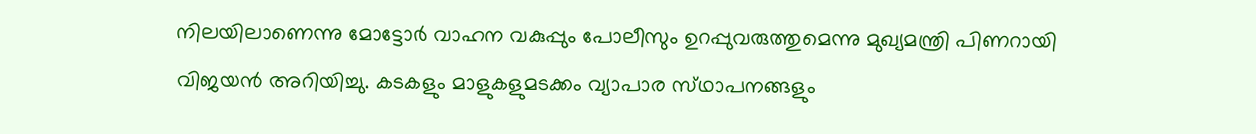നിലയിലാണെന്നു മോട്ടോര്‍ വാഹന വകുപ്പും പോലീസും ഉറപ്പുവരുത്തുമെന്നു മുഖ്യമന്ത്രി പിണറായി വിജയന്‍ അറിയിച്ചു. കടകളും മാളുകളുമടക്കം വ്യാപാര സ്‌ഥാപനങ്ങളും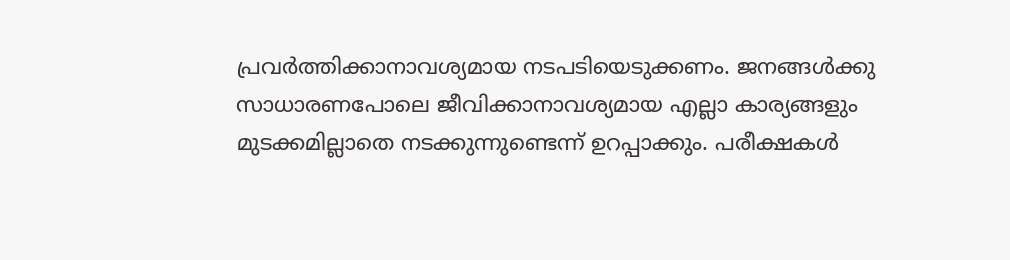പ്രവര്‍ത്തിക്കാനാവശ്യമായ നടപടിയെടുക്കണം. ജനങ്ങള്‍ക്കു സാധാരണപോലെ ജീവിക്കാനാവശ്യമായ എല്ലാ കാര്യങ്ങളും മുടക്കമില്ലാതെ നടക്കുന്നുണ്ടെന്ന്‌ ഉറപ്പാക്കും. പരീക്ഷകള്‍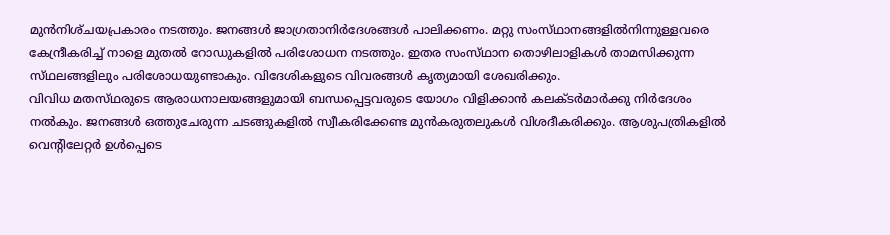മുന്‍നിശ്‌ചയപ്രകാരം നടത്തും. ജനങ്ങള്‍ ജാഗ്രതാനിര്‍ദേശങ്ങള്‍ പാലിക്കണം. മറ്റു സംസ്‌ഥാനങ്ങളില്‍നിന്നുള്ളവരെ കേന്ദ്രീകരിച്ച്‌ നാളെ മുതല്‍ റോഡുകളില്‍ പരിശോധന നടത്തും. ഇതര സംസ്‌ഥാന തൊഴിലാളികള്‍ താമസിക്കുന്ന സ്‌ഥലങ്ങളിലും പരിശോധയുണ്ടാകും. വിദേശികളുടെ വിവരങ്ങള്‍ കൃത്യമായി ശേഖരിക്കും.
വിവിധ മതസ്‌ഥരുടെ ആരാധനാലയങ്ങളുമായി ബന്ധപ്പെട്ടവരുടെ യോഗം വിളിക്കാന്‍ കലക്‌ടര്‍മാര്‍ക്കു നിര്‍ദേശം നല്‍കും. ജനങ്ങള്‍ ഒത്തുചേരുന്ന ചടങ്ങുകളില്‍ സ്വീകരിക്കേണ്ട മുന്‍കരുതലുകള്‍ വിശദീകരിക്കും. ആശുപത്രികളില്‍ വെന്റിലേറ്റര്‍ ഉള്‍പ്പെടെ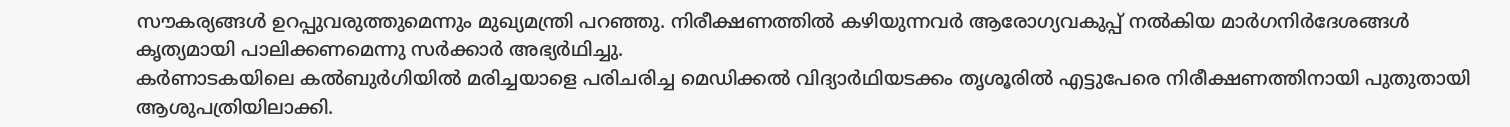സൗകര്യങ്ങള്‍ ഉറപ്പുവരുത്തുമെന്നും മുഖ്യമന്ത്രി പറഞ്ഞു. നിരീക്ഷണത്തില്‍ കഴിയുന്നവര്‍ ആരോഗ്യവകുപ്പ്‌ നല്‍കിയ മാര്‍ഗനിര്‍ദേശങ്ങള്‍ കൃത്യമായി പാലിക്കണമെന്നു സര്‍ക്കാര്‍ അഭ്യര്‍ഥിച്ചു.
കര്‍ണാടകയിലെ കല്‍ബുര്‍ഗിയില്‍ മരിച്ചയാളെ പരിചരിച്ച മെഡിക്കല്‍ വിദ്യാര്‍ഥിയടക്കം തൃശൂരില്‍ എട്ടുപേരെ നിരീക്ഷണത്തിനായി പുതുതായി ആശുപത്രിയിലാക്കി.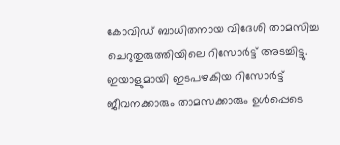കോവിഡ്‌ ബാധിതനായ വിദേശി താമസിച്ച ചെറുതുരുത്തിയിലെ റിസോര്‍ട്ട്‌ അടച്ചിട്ടു.
ഇയാളുമായി ഇടപഴകിയ റിസോര്‍ട്ട്‌ ജീവനക്കാരും താമസക്കാരും ഉള്‍പ്പെടെ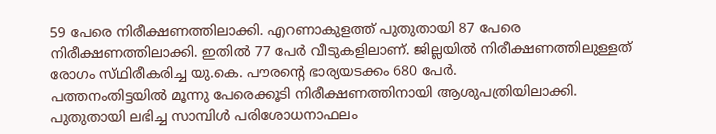59 പേരെ നിരീക്ഷണത്തിലാക്കി. എറണാകുളത്ത്‌ പുതുതായി 87 പേരെ നിരീക്ഷണത്തിലാക്കി. ഇതില്‍ 77 പേര്‍ വീടുകളിലാണ്‌. ജില്ലയില്‍ നിരീക്ഷണത്തിലുള്ളത്‌ രോഗം സ്‌ഥിരീകരിച്ച യു.കെ. പൗരന്റെ ഭാര്യയടക്കം 680 പേര്‍.
പത്തനംതിട്ടയില്‍ മൂന്നു പേരെക്കൂടി നിരീക്ഷണത്തിനായി ആശുപത്രിയിലാക്കി. പുതുതായി ലഭിച്ച സാമ്പിള്‍ പരിശോധനാഫലം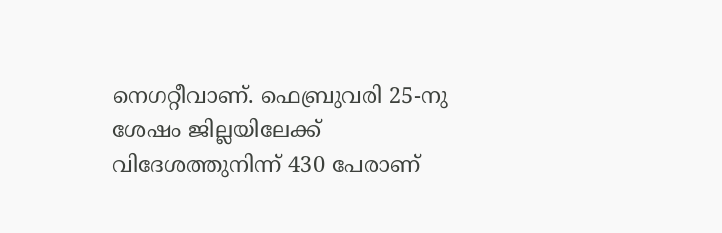നെഗറ്റീവാണ്‌. ഫെബ്രുവരി 25-നു ശേഷം ജില്ലയിലേക്ക്‌ വിദേശത്തുനിന്ന്‌ 430 പേരാണ്‌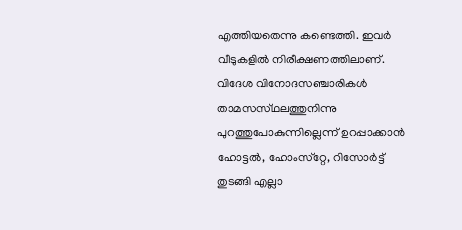എത്തിയതെന്നു കണ്ടെത്തി. ഇവര്‍ വീടുകളില്‍ നിരീക്ഷണത്തിലാണ്‌. വിദേശ വിനോദസഞ്ചാരികള്‍ താമസസ്‌ഥലത്തുനിന്നു പുറത്തുപോകുന്നില്ലെന്ന്‌ ഉറപ്പാക്കാന്‍ ഹോട്ടല്‍, ഹോംസ്‌റ്റേ, റിസോര്‍ട്ട്‌ തുടങ്ങി എല്ലാ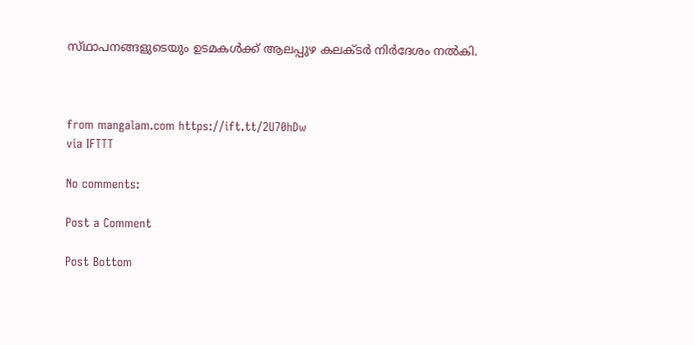സ്‌ഥാപനങ്ങളുടെയും ഉടമകള്‍ക്ക്‌ ആലപ്പുഴ കലക്‌ടര്‍ നിര്‍ദേശം നല്‍കി.



from mangalam.com https://ift.tt/2U70hDw
via IFTTT

No comments:

Post a Comment

Post Bottom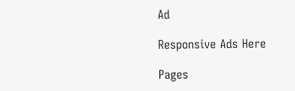Ad

Responsive Ads Here

Pages